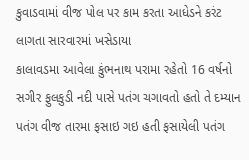કુવાડવામાં વીજ પોલ પર કામ કરતા આધેડને કરંટ લાગતા સારવારમાં ખસેડાયા
કાલાવડમા આવેલા કુંભનાથ પરામા રહેતો 16 વર્ષનો સગીર ફુલકુડી નદી પાસે પતંગ ચગાવતો હતો તે દમ્યાન પતંગ વીજ તારમા ફસાઇ ગઇ હતી ફસાયેલી પતંગ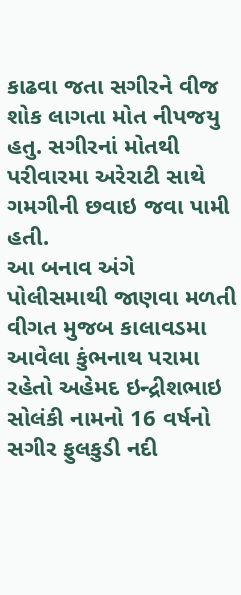કાઢવા જતા સગીરને વીજ શોક લાગતા મોત નીપજયુ હતુ. સગીરનાં મોતથી પરીવારમા અરેરાટી સાથે ગમગીની છવાઇ જવા પામી હતી.
આ બનાવ અંગે પોલીસમાથી જાણવા મળતી વીગત મુજબ કાલાવડમા આવેલા કુંભનાથ પરામા રહેતો અહેમદ ઇન્દ્રીશભાઇ સોલંકી નામનો 16 વર્ષનો સગીર ફુલકુડી નદી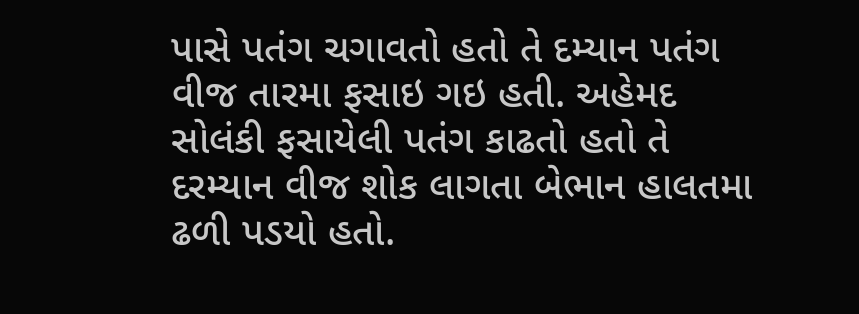પાસે પતંગ ચગાવતો હતો તે દમ્યાન પતંગ વીજ તારમા ફસાઇ ગઇ હતી. અહેમદ સોલંકી ફસાયેલી પતંગ કાઢતો હતો તે દરમ્યાન વીજ શોક લાગતા બેભાન હાલતમા ઢળી પડયો હતો.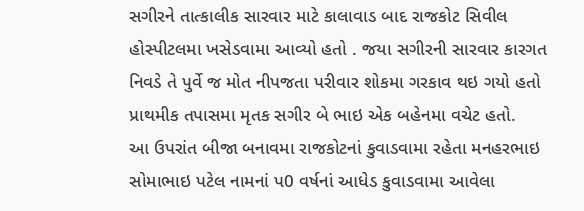સગીરને તાત્કાલીક સારવાર માટે કાલાવાડ બાદ રાજકોટ સિવીલ હોસ્પીટલમા ખસેડવામા આવ્યો હતો . જયા સગીરની સારવાર કારગત નિવડે તે પુર્વે જ મોત નીપજતા પરીવાર શોકમા ગરકાવ થઇ ગયો હતો પ્રાથમીક તપાસમા મૃતક સગીર બે ભાઇ એક બહેનમા વચેટ હતો.
આ ઉપરાંત બીજા બનાવમા રાજકોટનાં કુવાડવામા રહેતા મનહરભાઇ સોમાભાઇ પટેલ નામનાં પ0 વર્ષનાં આધેડ કુવાડવામા આવેલા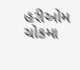હરીઓમ ચોકમા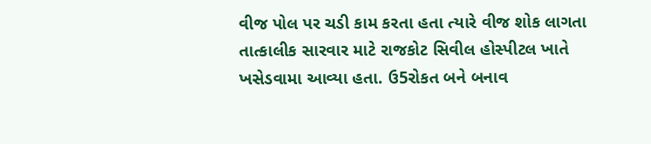વીજ પોલ પર ચડી કામ કરતા હતા ત્યારે વીજ શોક લાગતા તાત્કાલીક સારવાર માટે રાજકોટ સિવીલ હોસ્પીટલ ખાતે ખસેડવામા આવ્યા હતા. ઉ5રોકત બને બનાવ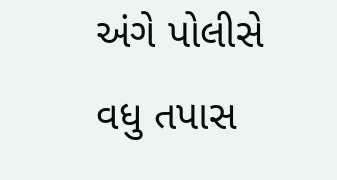અંગે પોલીસે વધુ તપાસ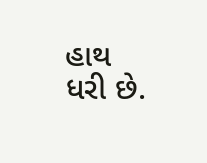હાથ ધરી છે.